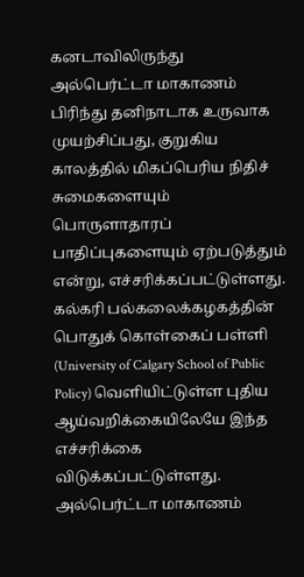கனடாவிலிருந்து அல்பெர்ட்டா மாகாணம் பிரிந்து தனிநாடாக உருவாக முயற்சிப்பது, குறுகிய காலத்தில் மிகப்பெரிய நிதிச் சுமைகளையும் பொருளாதாரப் பாதிப்புகளையும் ஏற்படுத்தும் என்று, எச்சரிக்கப்பட்டுள்ளது.
கல்கரி பல்கலைக்கழகத்தின் பொதுக் கொள்கைப் பள்ளி (University of Calgary School of Public Policy) வெளியிட்டுள்ள புதிய ஆய்வறிக்கையிலேயே இந்த எச்சரிக்கை விடுக்கப்பட்டுள்ளது.
அல்பெர்ட்டா மாகாணம்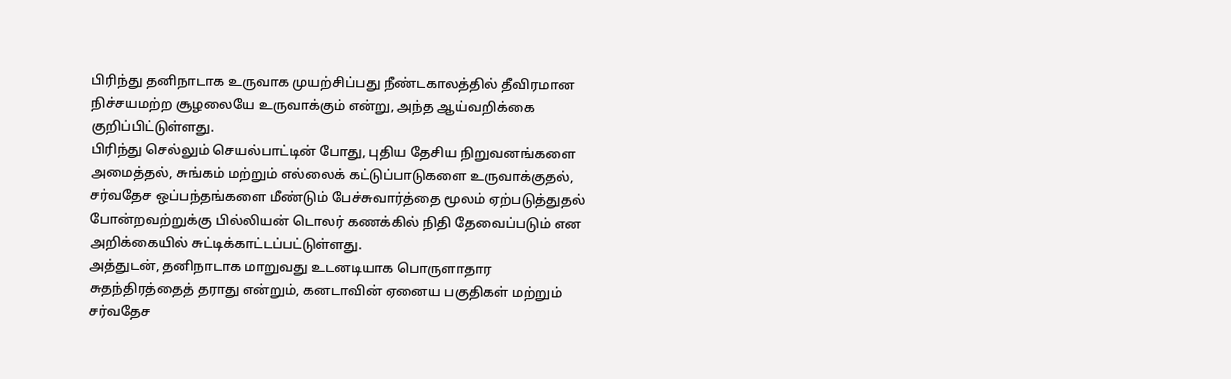பிரிந்து தனிநாடாக உருவாக முயற்சிப்பது நீண்டகாலத்தில் தீவிரமான நிச்சயமற்ற சூழலையே உருவாக்கும் என்று, அந்த ஆய்வறிக்கை குறிப்பிட்டுள்ளது.
பிரிந்து செல்லும் செயல்பாட்டின் போது, புதிய தேசிய நிறுவனங்களை அமைத்தல், சுங்கம் மற்றும் எல்லைக் கட்டுப்பாடுகளை உருவாக்குதல், சர்வதேச ஒப்பந்தங்களை மீண்டும் பேச்சுவார்த்தை மூலம் ஏற்படுத்துதல் போன்றவற்றுக்கு பில்லியன் டொலர் கணக்கில் நிதி தேவைப்படும் என அறிக்கையில் சுட்டிக்காட்டப்பட்டுள்ளது.
அத்துடன், தனிநாடாக மாறுவது உடனடியாக பொருளாதார சுதந்திரத்தைத் தராது என்றும், கனடாவின் ஏனைய பகுதிகள் மற்றும் சர்வதேச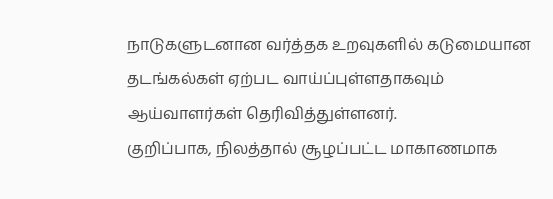நாடுகளுடனான வர்த்தக உறவுகளில் கடுமையான தடங்கல்கள் ஏற்பட வாய்ப்புள்ளதாகவும் ஆய்வாளர்கள் தெரிவித்துள்ளனர்.
குறிப்பாக, நிலத்தால் சூழப்பட்ட மாகாணமாக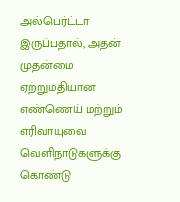அல்பெர்ட்டா இருப்பதால், அதன் முதன்மை ஏற்றுமதியான எண்ணெய் மற்றும் எரிவாயுவை வெளிநாடுகளுக்கு கொண்டு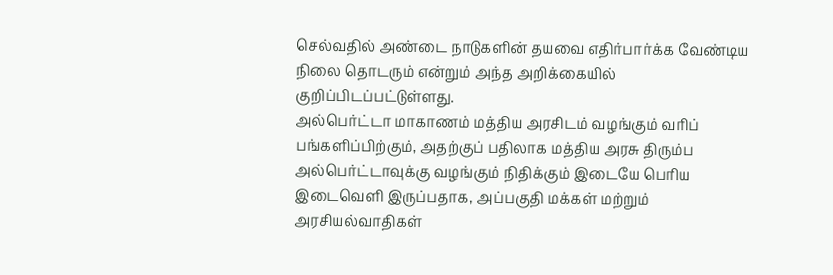செல்வதில் அண்டை நாடுகளின் தயவை எதிர்பார்க்க வேண்டிய நிலை தொடரும் என்றும் அந்த அறிக்கையில் குறிப்பிடப்பட்டுள்ளது.
அல்பெர்ட்டா மாகாணம் மத்திய அரசிடம் வழங்கும் வரிப் பங்களிப்பிற்கும், அதற்குப் பதிலாக மத்திய அரசு திரும்ப அல்பெர்ட்டாவுக்கு வழங்கும் நிதிக்கும் இடையே பெரிய இடைவெளி இருப்பதாக, அப்பகுதி மக்கள் மற்றும் அரசியல்வாதிகள்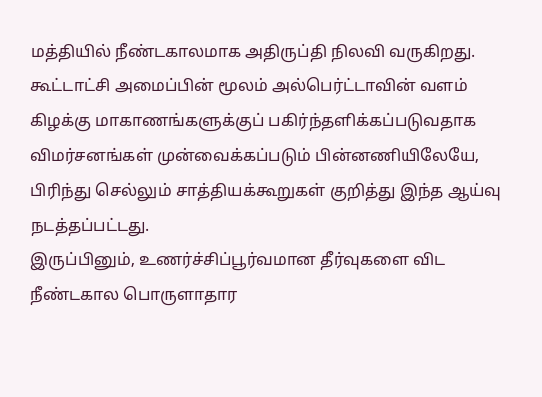மத்தியில் நீண்டகாலமாக அதிருப்தி நிலவி வருகிறது.
கூட்டாட்சி அமைப்பின் மூலம் அல்பெர்ட்டாவின் வளம் கிழக்கு மாகாணங்களுக்குப் பகிர்ந்தளிக்கப்படுவதாக விமர்சனங்கள் முன்வைக்கப்படும் பின்னணியிலேயே, பிரிந்து செல்லும் சாத்தியக்கூறுகள் குறித்து இந்த ஆய்வு நடத்தப்பட்டது.
இருப்பினும், உணர்ச்சிப்பூர்வமான தீர்வுகளை விட நீண்டகால பொருளாதார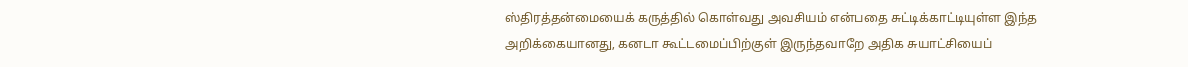ஸ்திரத்தன்மையைக் கருத்தில் கொள்வது அவசியம் என்பதை சுட்டிக்காட்டியுள்ள இந்த அறிக்கையானது, கனடா கூட்டமைப்பிற்குள் இருந்தவாறே அதிக சுயாட்சியைப்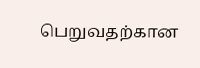பெறுவதற்கான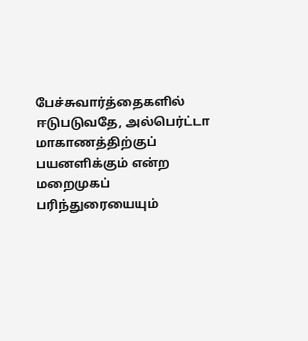பேச்சுவார்த்தைகளில் ஈடுபடுவதே, அல்பெர்ட்டா மாகாணத்திற்குப் பயனளிக்கும் என்ற மறைமுகப் பரிந்துரையையும்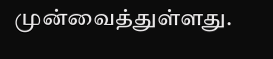முன்வைத்துள்ளது.